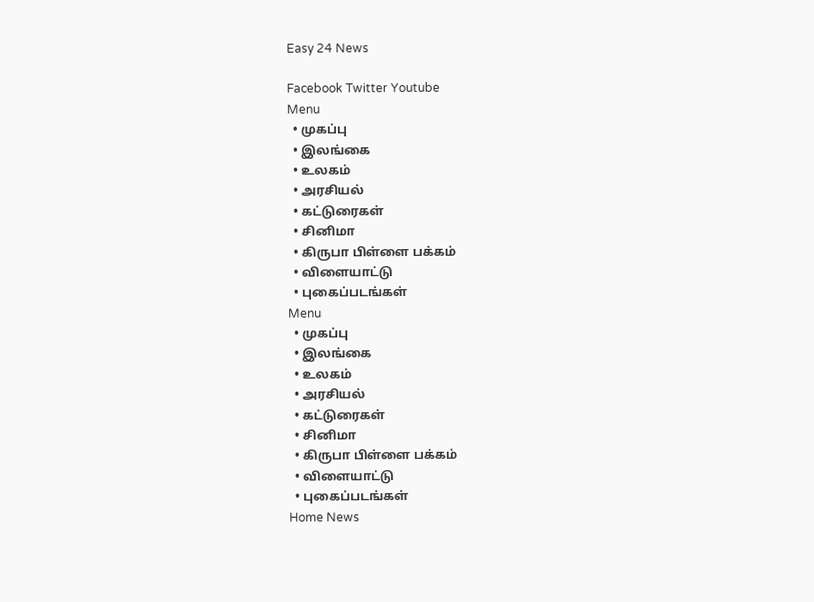Easy 24 News

Facebook Twitter Youtube
Menu
  • முகப்பு
  • இலங்கை
  • உலகம்
  • அரசியல்
  • கட்டுரைகள்
  • சினிமா
  • கிருபா பிள்ளை பக்கம்
  • விளையாட்டு
  • புகைப்படங்கள்
Menu
  • முகப்பு
  • இலங்கை
  • உலகம்
  • அரசியல்
  • கட்டுரைகள்
  • சினிமா
  • கிருபா பிள்ளை பக்கம்
  • விளையாட்டு
  • புகைப்படங்கள்
Home News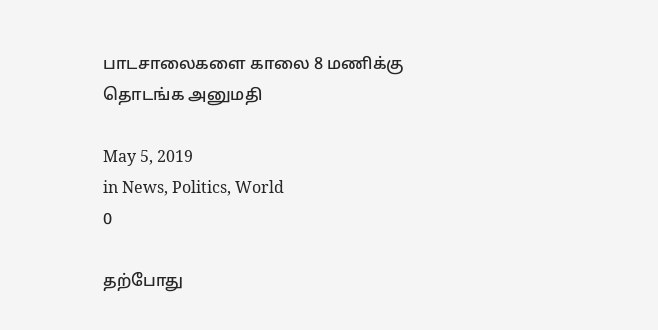பாடசாலைகளை காலை 8 மணிக்கு தொடங்க அனுமதி

May 5, 2019
in News, Politics, World
0

தற்போது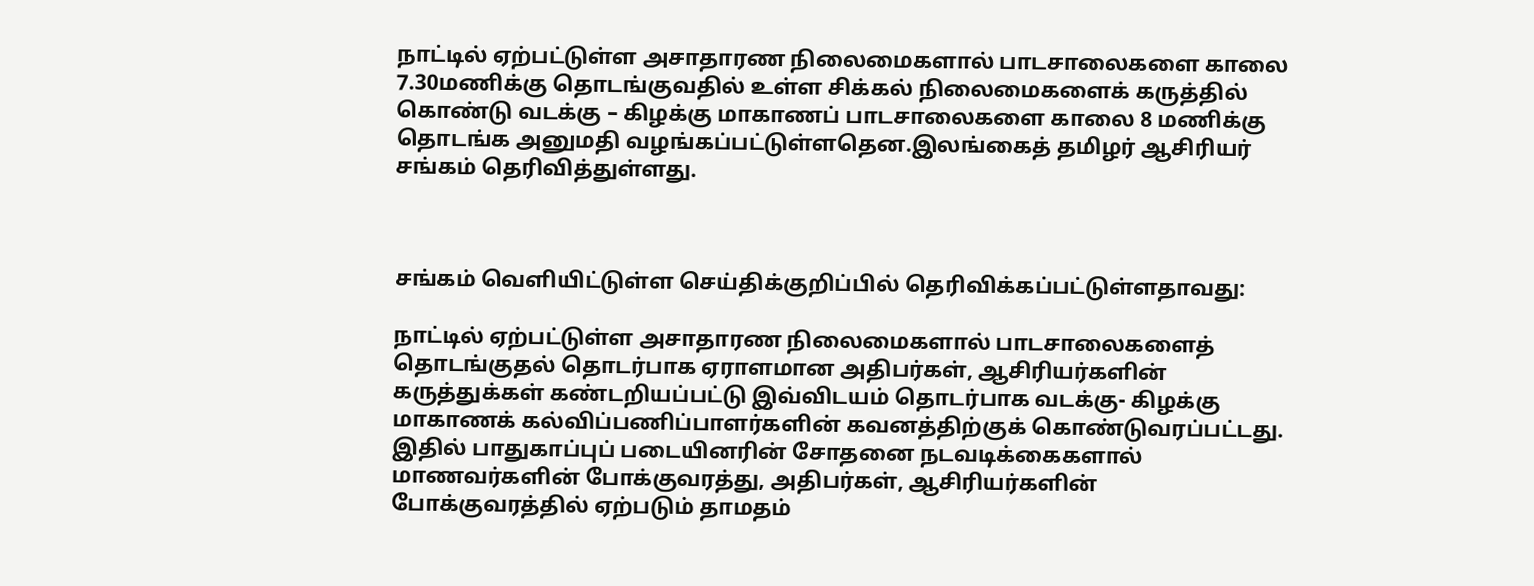நாட்டில் ஏற்பட்டுள்ள அசாதாரண நிலைமைகளால் பாடசாலைகளை காலை 7.30மணிக்கு தொடங்குவதில் உள்ள சிக்கல் நிலைமைகளைக் கருத்தில் கொண்டு வடக்கு – கிழக்கு மாகாணப் பாடசாலைகளை காலை 8 மணிக்கு தொடங்க அனுமதி வழங்கப்பட்டுள்ளதென.இலங்கைத் தமிழர் ஆசிரியர் சங்கம் தெரிவித்துள்ளது.



சங்கம் வெளியிட்டுள்ள செய்திக்குறிப்பில் தெரிவிக்கப்பட்டுள்ளதாவது:

நாட்டில் ஏற்பட்டுள்ள அசாதாரண நிலைமைகளால் பாடசாலைகளைத் தொடங்குதல் தொடர்பாக ஏராளமான அதிபர்கள், ஆசிரியர்களின் கருத்துக்கள் கண்டறியப்பட்டு இவ்விடயம் தொடர்பாக வடக்கு- கிழக்கு மாகாணக் கல்விப்பணிப்பாளர்களின் கவனத்திற்குக் கொண்டுவரப்பட்டது. இதில் பாதுகாப்புப் படையினரின் சோதனை நடவடிக்கைகளால் மாணவர்களின் போக்குவரத்து, அதிபர்கள், ஆசிரியர்களின் போக்குவரத்தில் ஏற்படும் தாமதம்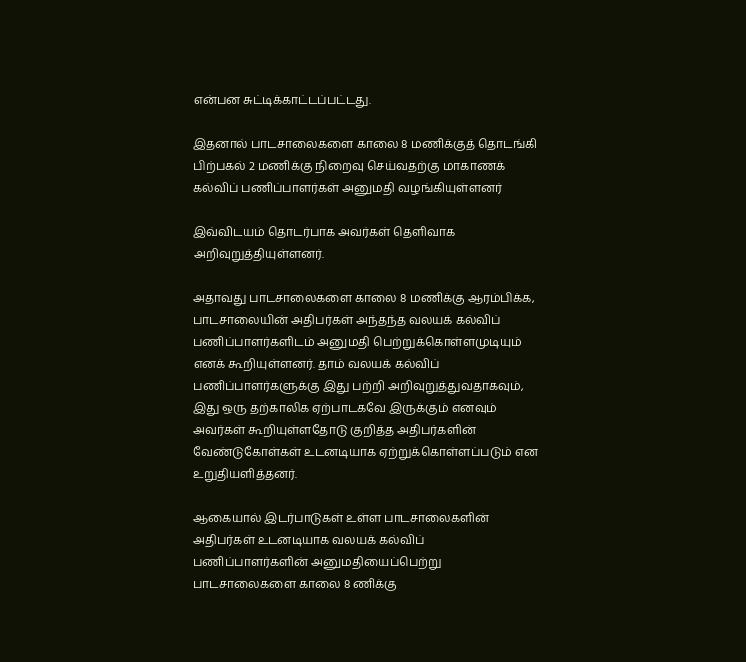என்பன சுட்டிக்காட்டப்பட்டது.

இதனால் பாடசாலைகளை காலை 8 மணிக்குத் தொடங்கி பிற்பகல் 2 மணிக்கு நிறைவு செய்வதற்கு மாகாணக் கல்விப் பணிப்பாளர்கள் அனுமதி வழங்கியுள்ளனர்

இவ்விடயம் தொடர்பாக அவர்கள் தெளிவாக அறிவுறுத்தியுள்ளனர்.

அதாவது பாடசாலைகளை காலை 8 மணிக்கு ஆரம்பிக்க, பாடசாலையின் அதிபர்கள் அந்தந்த வலயக் கல்விப் பணிப்பாளர்களிடம் அனுமதி பெற்றுக்கொள்ளமுடியும் எனக் கூறியுள்ளனர். தாம் வலயக் கல்விப் பணிப்பாளர்களுக்கு இது பற்றி அறிவுறுத்துவதாகவும், இது ஒரு தற்காலிக ஏற்பாடகவே இருக்கும் எனவும் அவர்கள் கூறியுள்ளதோடு குறித்த அதிபர்களின் வேண்டுகோள்கள் உடனடியாக ஏற்றுக்கொள்ளப்படும் என உறுதியளித்தனர்.

ஆகையால் இடர்பாடுகள் உள்ள பாடசாலைகளின் அதிபர்கள் உடனடியாக வலயக் கல்விப் பணிப்பாளர்களின் அனுமதியைப்பெற்று பாடசாலைகளை காலை 8 ணிக்கு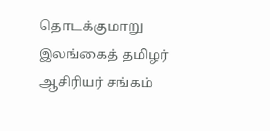தொடக்குமாறு இலங்கைத் தமிழர் ஆசிரியர் சங்கம்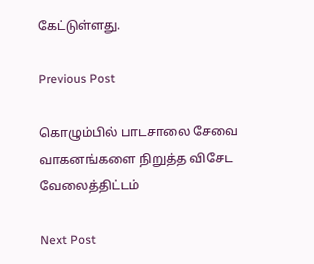கேட்டுள்ளது.

Previous Post

கொழும்பில் பாடசாலை சேவை வாகனங்களை நிறுத்த விசேட வேலைத்திட்டம்

Next Post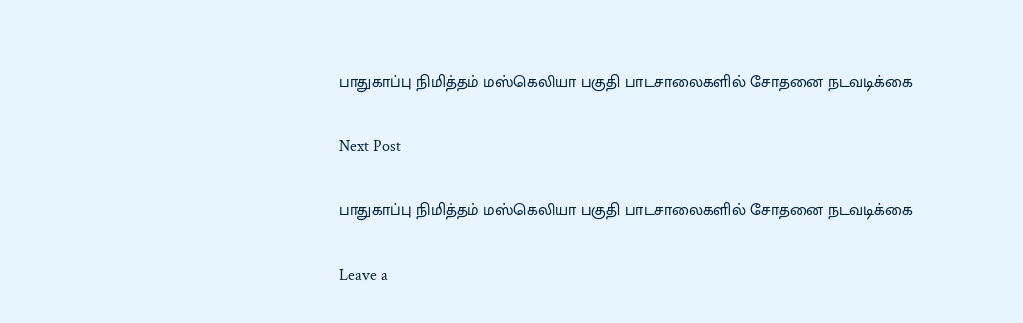பாதுகாப்பு நிமித்தம் மஸ்கெலியா பகுதி பாடசாலைகளில் சோதனை நடவடிக்கை

Next Post

பாதுகாப்பு நிமித்தம் மஸ்கெலியா பகுதி பாடசாலைகளில் சோதனை நடவடிக்கை

Leave a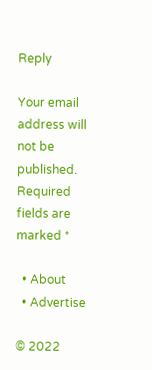Reply

Your email address will not be published. Required fields are marked *

  • About
  • Advertise

© 2022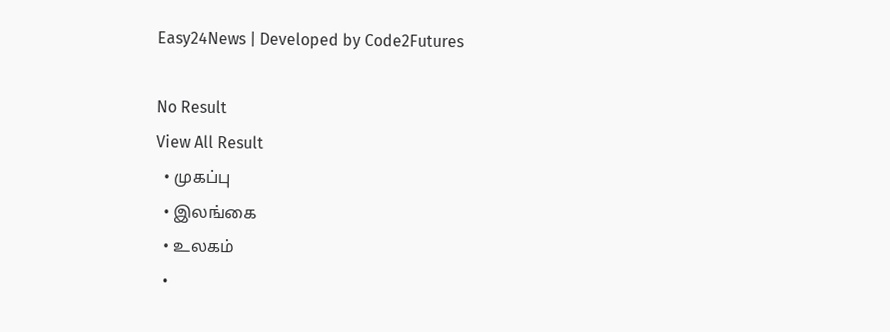Easy24News | Developed by Code2Futures

No Result
View All Result
  • முகப்பு
  • இலங்கை
  • உலகம்
  •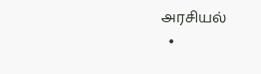அரசியல்
  •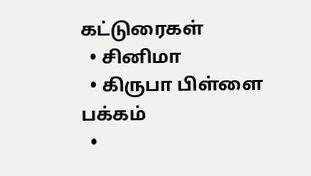கட்டுரைகள்
  • சினிமா
  • கிருபா பிள்ளை பக்கம்
  •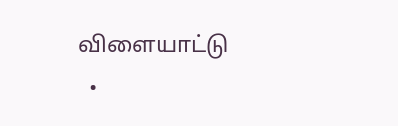விளையாட்டு
  •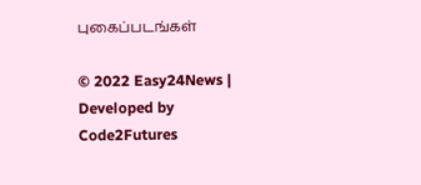புகைப்படங்கள்

© 2022 Easy24News | Developed by Code2Futures